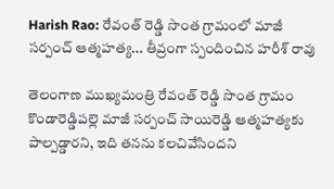Harish Rao: రేవంత్ రెడ్డి సొంత గ్రామంలో మాజీ సర్పంచ్ ఆత్మహత్య... తీవ్రంగా స్పందించిన హరీశ్ రావు

తెలంగాణ ముఖ్యమంత్రి రేవంత్ రెడ్డి సొంత గ్రామం కొండారెడ్డిపల్లె మాజీ సర్పంచ్ సాయిరెడ్డి ఆత్మహత్యకు పాల్పడ్డారని, ఇది తనను కలచివేసిందని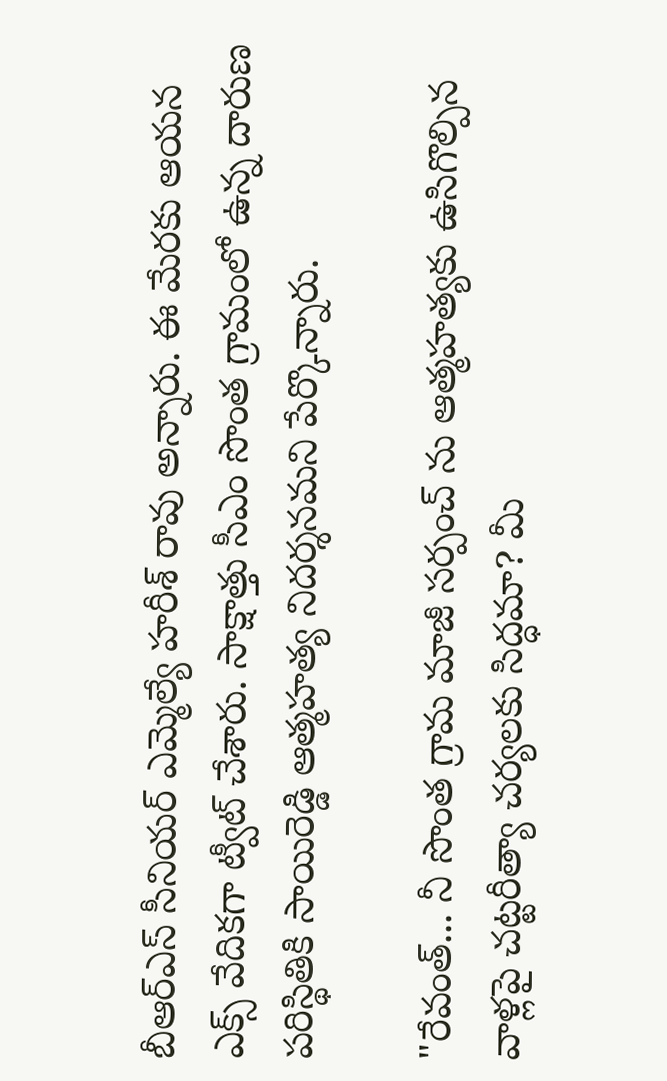బీఆర్ఎస్ సీనియర్ ఎమ్మెల్యే హరీశ్ రావు అన్నారు. ఈ మేరకు ఆయన ఎక్స్ వేదికగా ట్వీట్ చేశారు. సాక్షాత్తు సీఎం సొంత గ్రామంలో ఉన్న దారుణ పరిస్థితికి సాయిరెడ్డి ఆత్మహత్య నిదర్శనమని పేర్కొన్నారు.

"రేవంత్... నీ సొంత గ్రామ మాజీ సర్పంచ్ ను ఆత్మహత్యకు ఉసిగొల్పిన వాళ్లపై చట్టరీత్యా చర్యలకు సిద్ధమా? మీ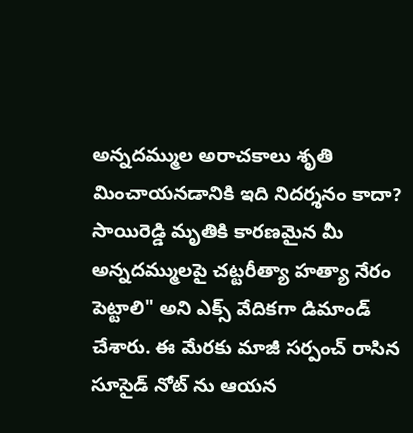అన్నదమ్ముల అరాచకాలు శృతి మించాయనడానికి ఇది నిదర్శనం కాదా? సాయిరెడ్డి మృతికి కారణమైన మీ అన్నదమ్ములపై చట్టరీత్యా హత్యా నేరం పెట్టాలి" అని ఎక్స్ వేదికగా డిమాండ్ చేశారు. ఈ మేరకు మాజీ సర్పంచ్ రాసిన సూసైడ్ నోట్ ను ఆయన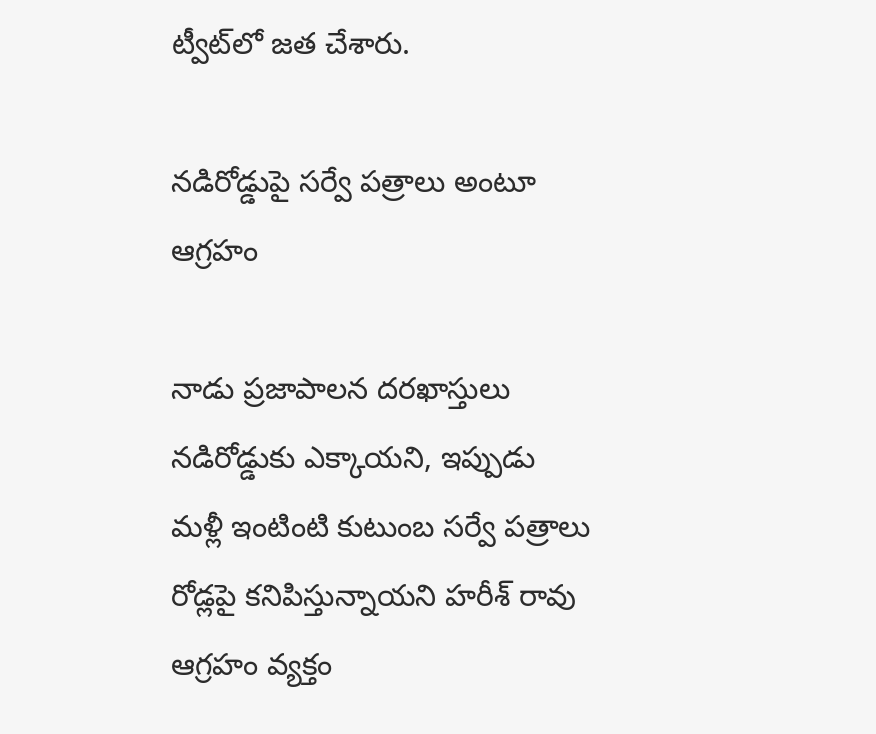ట్వీట్‌లో జత చేశారు.

న‌డిరోడ్డుపై సర్వే పత్రాలు అంటూ ఆగ్రహం

నాడు ప్రజాపాలన దరఖాస్తులు నడిరోడ్డుకు ఎక్కాయని, ఇప్పుడు మళ్లీ ఇంటింటి కుటుంబ సర్వే పత్రాలు రోడ్లపై కనిపిస్తున్నాయని హరీశ్ రావు ఆగ్రహం వ్యక్తం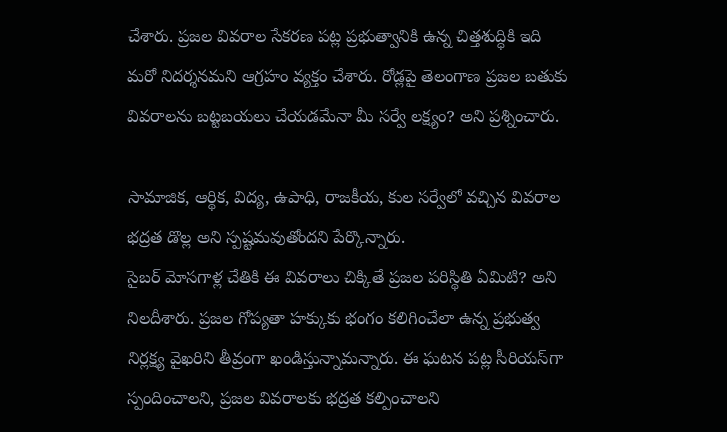చేశారు. ప్రజల వివరాల సేకరణ పట్ల ప్రభుత్వానికి ఉన్న చిత్తశుద్ధికి ఇది మరో నిదర్శనమని ఆగ్రహం వ్యక్తం చేశారు. రోడ్లపై తెలంగాణ ప్రజల బతుకు వివరాలను బట్టబయలు చేయడమేనా మీ సర్వే లక్ష్యం? అని ప్రశ్నించారు.

సామాజిక, ఆర్థిక, విద్య, ఉపాధి, రాజకీయ, కుల సర్వేలో వచ్చిన వివరాల భద్రత డొల్ల అని స్పష్టమవుతోందని పేర్కొన్నారు.
సైబర్ మోసగాళ్ల చేతికి ఈ వివరాలు చిక్కితే ప్రజల పరిస్థితి ఏమిటి? అని నిలదీశారు. ప్రజల గోప్యతా హక్కుకు భంగం కలిగించేలా ఉన్న ప్రభుత్వ నిర్లక్ష్య వైఖరిని తీవ్రంగా ఖండిస్తున్నామన్నారు. ఈ ఘటన పట్ల సీరియస్‌గా స్పందించాలని, ప్రజల వివరాలకు భద్రత కల్పించాలని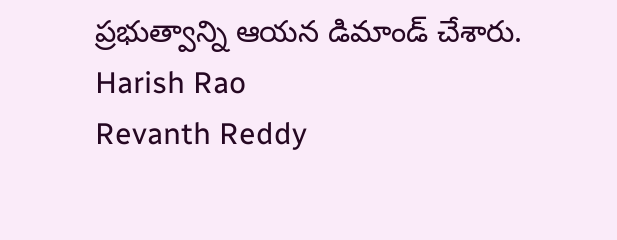ప్రభుత్వాన్ని ఆయన డిమాండ్ చేశారు.
Harish Rao
Revanth Reddy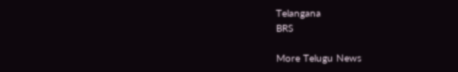Telangana
BRS

More Telugu News